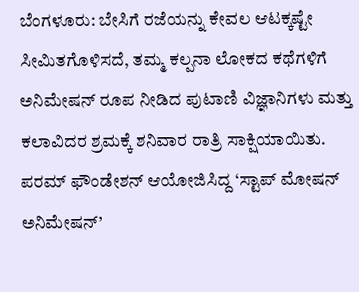ಬೆಂಗಳೂರು: ಬೇಸಿಗೆ ರಜೆಯನ್ನು ಕೇವಲ ಆಟಕ್ಕಷ್ಟೇ ಸೀಮಿತಗೊಳಿಸದೆ, ತಮ್ಮ ಕಲ್ಪನಾ ಲೋಕದ ಕಥೆಗಳಿಗೆ ಅನಿಮೇಷನ್ ರೂಪ ನೀಡಿದ ಪುಟಾಣಿ ವಿಜ್ಞಾನಿಗಳು ಮತ್ತು ಕಲಾವಿದರ ಶ್ರಮಕ್ಕೆ ಶನಿವಾರ ರಾತ್ರಿ ಸಾಕ್ಷಿಯಾಯಿತು. ಪರಮ್ ಫೌಂಡೇಶನ್ ಆಯೋಜಿಸಿದ್ದ ‘ಸ್ಟಾಪ್ ಮೋಷನ್ ಅನಿಮೇಷನ್’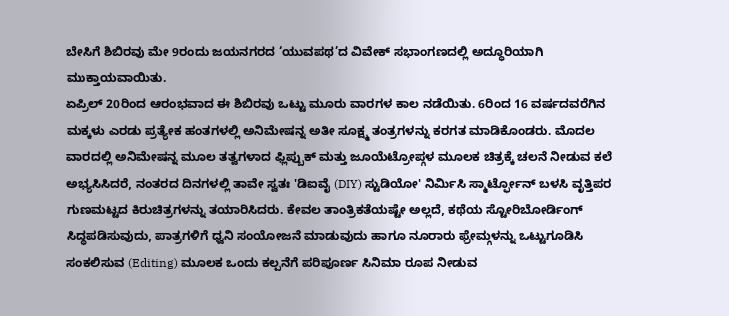ಬೇಸಿಗೆ ಶಿಬಿರವು ಮೇ 9ರಂದು ಜಯನಗರದ ‘ಯುವಪಥ’ದ ವಿವೇಕ್ ಸಭಾಂಗಣದಲ್ಲಿ ಅದ್ಧೂರಿಯಾಗಿ ಮುಕ್ತಾಯವಾಯಿತು.
ಏಪ್ರಿಲ್ 20ರಿಂದ ಆರಂಭವಾದ ಈ ಶಿಬಿರವು ಒಟ್ಟು ಮೂರು ವಾರಗಳ ಕಾಲ ನಡೆಯಿತು. 6ರಿಂದ 16 ವರ್ಷದವರೆಗಿನ ಮಕ್ಕಳು ಎರಡು ಪ್ರತ್ಯೇಕ ಹಂತಗಳಲ್ಲಿ ಅನಿಮೇಷನ್ನ ಅತೀ ಸೂಕ್ಷ್ಮ ತಂತ್ರಗಳನ್ನು ಕರಗತ ಮಾಡಿಕೊಂಡರು. ಮೊದಲ ವಾರದಲ್ಲಿ ಅನಿಮೇಷನ್ನ ಮೂಲ ತತ್ವಗಳಾದ ಫ್ಲಿಪ್ಬುಕ್ ಮತ್ತು ಜೂಯೆಟ್ರೋಪ್ಗಳ ಮೂಲಕ ಚಿತ್ರಕ್ಕೆ ಚಲನೆ ನೀಡುವ ಕಲೆ ಅಭ್ಯಸಿಸಿದರೆ, ನಂತರದ ದಿನಗಳಲ್ಲಿ ತಾವೇ ಸ್ವತಃ 'ಡಿಐವೈ (DIY) ಸ್ಟುಡಿಯೋ' ನಿರ್ಮಿಸಿ ಸ್ಮಾರ್ಟ್ಫೋನ್ ಬಳಸಿ ವೃತ್ತಿಪರ ಗುಣಮಟ್ಟದ ಕಿರುಚಿತ್ರಗಳನ್ನು ತಯಾರಿಸಿದರು. ಕೇವಲ ತಾಂತ್ರಿಕತೆಯಷ್ಟೇ ಅಲ್ಲದೆ, ಕಥೆಯ ಸ್ಟೋರಿಬೋರ್ಡಿಂಗ್ ಸಿದ್ಧಪಡಿಸುವುದು, ಪಾತ್ರಗಳಿಗೆ ಧ್ವನಿ ಸಂಯೋಜನೆ ಮಾಡುವುದು ಹಾಗೂ ನೂರಾರು ಫ್ರೇಮ್ಗಳನ್ನು ಒಟ್ಟುಗೂಡಿಸಿ ಸಂಕಲಿಸುವ (Editing) ಮೂಲಕ ಒಂದು ಕಲ್ಪನೆಗೆ ಪರಿಪೂರ್ಣ ಸಿನಿಮಾ ರೂಪ ನೀಡುವ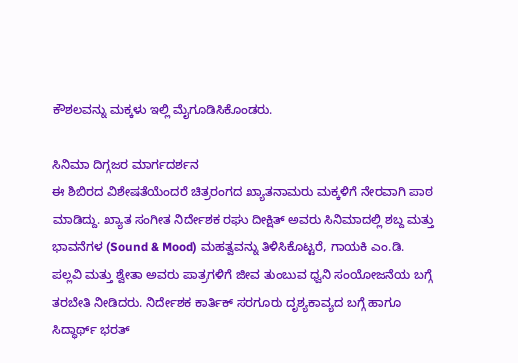ಕೌಶಲವನ್ನು ಮಕ್ಕಳು ಇಲ್ಲಿ ಮೈಗೂಡಿಸಿಕೊಂಡರು.

ಸಿನಿಮಾ ದಿಗ್ಗಜರ ಮಾರ್ಗದರ್ಶನ
ಈ ಶಿಬಿರದ ವಿಶೇಷತೆಯೆಂದರೆ ಚಿತ್ರರಂಗದ ಖ್ಯಾತನಾಮರು ಮಕ್ಕಳಿಗೆ ನೇರವಾಗಿ ಪಾಠ ಮಾಡಿದ್ದು. ಖ್ಯಾತ ಸಂಗೀತ ನಿರ್ದೇಶಕ ರಘು ದೀಕ್ಷಿತ್ ಅವರು ಸಿನಿಮಾದಲ್ಲಿ ಶಬ್ದ ಮತ್ತು ಭಾವನೆಗಳ (Sound & Mood) ಮಹತ್ವವನ್ನು ತಿಳಿಸಿಕೊಟ್ಟರೆ, ಗಾಯಕಿ ಎಂ.ಡಿ. ಪಲ್ಲವಿ ಮತ್ತು ಶ್ವೇತಾ ಅವರು ಪಾತ್ರಗಳಿಗೆ ಜೀವ ತುಂಬುವ ಧ್ವನಿ ಸಂಯೋಜನೆಯ ಬಗ್ಗೆ ತರಬೇತಿ ನೀಡಿದರು. ನಿರ್ದೇಶಕ ಕಾರ್ತಿಕ್ ಸರಗೂರು ದೃಶ್ಯಕಾವ್ಯದ ಬಗ್ಗೆ ಹಾಗೂ ಸಿದ್ಧಾರ್ಥ್ ಭರತ್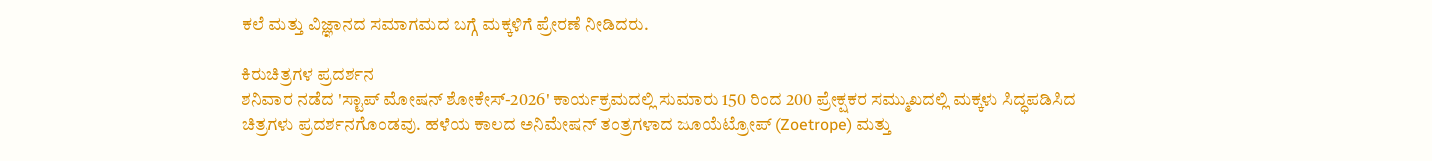ಕಲೆ ಮತ್ತು ವಿಜ್ಞಾನದ ಸಮಾಗಮದ ಬಗ್ಗೆ ಮಕ್ಕಳಿಗೆ ಪ್ರೇರಣೆ ನೀಡಿದರು.

ಕಿರುಚಿತ್ರಗಳ ಪ್ರದರ್ಶನ
ಶನಿವಾರ ನಡೆದ 'ಸ್ಟಾಪ್ ಮೋಷನ್ ಶೋಕೇಸ್-2026' ಕಾರ್ಯಕ್ರಮದಲ್ಲಿ ಸುಮಾರು 150 ರಿಂದ 200 ಪ್ರೇಕ್ಷಕರ ಸಮ್ಮುಖದಲ್ಲಿ ಮಕ್ಕಳು ಸಿದ್ಧಪಡಿಸಿದ ಚಿತ್ರಗಳು ಪ್ರದರ್ಶನಗೊಂಡವು. ಹಳೆಯ ಕಾಲದ ಅನಿಮೇಷನ್ ತಂತ್ರಗಳಾದ ಜೂಯೆಟ್ರೋಪ್ (Zoetrope) ಮತ್ತು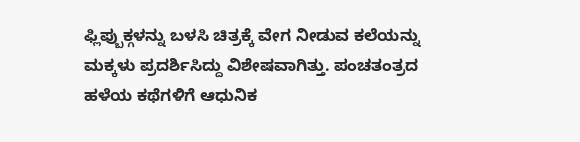ಫ್ಲಿಪ್ಬುಕ್ಗಳನ್ನು ಬಳಸಿ ಚಿತ್ರಕ್ಕೆ ವೇಗ ನೀಡುವ ಕಲೆಯನ್ನು ಮಕ್ಕಳು ಪ್ರದರ್ಶಿಸಿದ್ದು ವಿಶೇಷವಾಗಿತ್ತು. ಪಂಚತಂತ್ರದ ಹಳೆಯ ಕಥೆಗಳಿಗೆ ಆಧುನಿಕ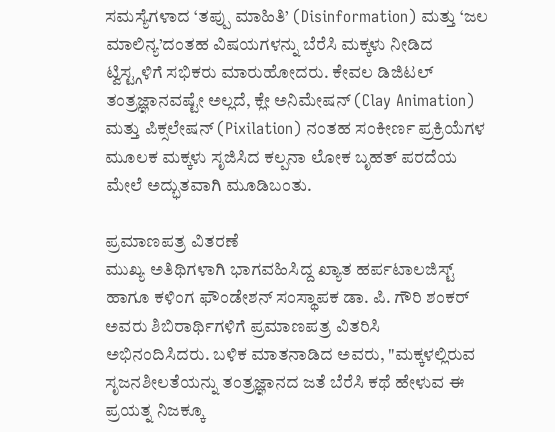ಸಮಸ್ಯೆಗಳಾದ ‘ತಪ್ಪು ಮಾಹಿತಿ’ (Disinformation) ಮತ್ತು ‘ಜಲ ಮಾಲಿನ್ಯ’ದಂತಹ ವಿಷಯಗಳನ್ನು ಬೆರೆಸಿ ಮಕ್ಕಳು ನೀಡಿದ ಟ್ವಿಸ್ಟ್ಗಳಿಗೆ ಸಭಿಕರು ಮಾರುಹೋದರು. ಕೇವಲ ಡಿಜಿಟಲ್ ತಂತ್ರಜ್ಞಾನವಷ್ಟೇ ಅಲ್ಲದೆ, ಕ್ಲೇ ಅನಿಮೇಷನ್ (Clay Animation) ಮತ್ತು ಪಿಕ್ಸಲೇಷನ್ (Pixilation) ನಂತಹ ಸಂಕೀರ್ಣ ಪ್ರಕ್ರಿಯೆಗಳ ಮೂಲಕ ಮಕ್ಕಳು ಸೃಜಿಸಿದ ಕಲ್ಪನಾ ಲೋಕ ಬೃಹತ್ ಪರದೆಯ ಮೇಲೆ ಅದ್ಭುತವಾಗಿ ಮೂಡಿಬಂತು.

ಪ್ರಮಾಣಪತ್ರ ವಿತರಣೆ
ಮುಖ್ಯ ಅತಿಥಿಗಳಾಗಿ ಭಾಗವಹಿಸಿದ್ದ ಖ್ಯಾತ ಹರ್ಪಟಾಲಜಿಸ್ಟ್ ಹಾಗೂ ಕಳಿಂಗ ಫೌಂಡೇಶನ್ ಸಂಸ್ಥಾಪಕ ಡಾ. ಪಿ. ಗೌರಿ ಶಂಕರ್ ಅವರು ಶಿಬಿರಾರ್ಥಿಗಳಿಗೆ ಪ್ರಮಾಣಪತ್ರ ವಿತರಿಸಿ ಅಭಿನಂದಿಸಿದರು. ಬಳಿಕ ಮಾತನಾಡಿದ ಅವರು, "ಮಕ್ಕಳಲ್ಲಿರುವ ಸೃಜನಶೀಲತೆಯನ್ನು ತಂತ್ರಜ್ಞಾನದ ಜತೆ ಬೆರೆಸಿ ಕಥೆ ಹೇಳುವ ಈ ಪ್ರಯತ್ನ ನಿಜಕ್ಕೂ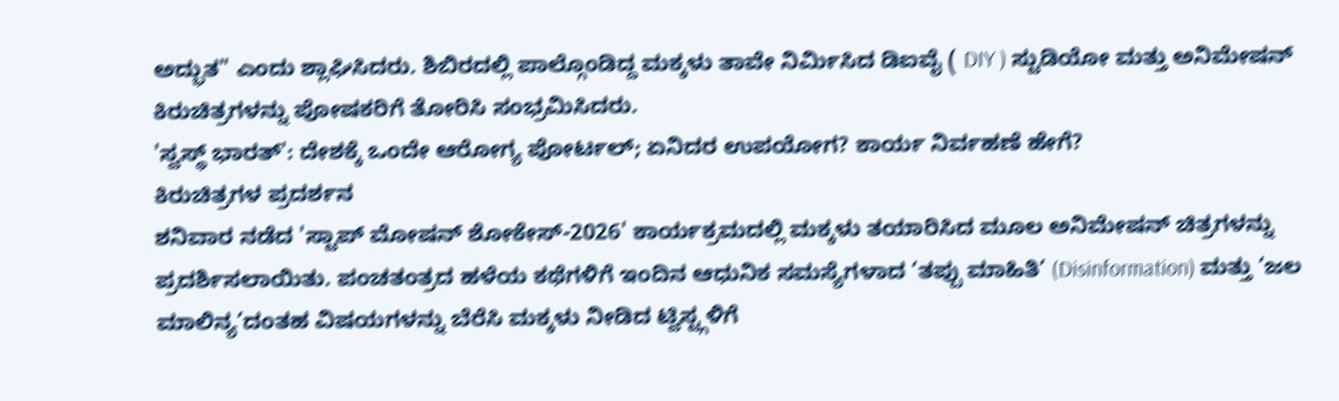ಅದ್ಭುತ" ಎಂದು ಶ್ಲಾಘಿಸಿದರು. ಶಿಬಿರದಲ್ಲಿ ಪಾಲ್ಗೊಂಡಿದ್ದ ಮಕ್ಕಳು ತಾವೇ ನಿರ್ಮಿಸಿದ ಡಿಐವೈ ( DIY ) ಸ್ಟುಡಿಯೋ ಮತ್ತು ಅನಿಮೇಷನ್ ಕಿರುಚಿತ್ರಗಳನ್ನು ಪೋಷಕರಿಗೆ ತೋರಿಸಿ ಸಂಭ್ರಮಿಸಿದರು.
'ಸ್ವಸ್ಥ್ ಭಾರತ್': ದೇಶಕ್ಕೆ ಒಂದೇ ಆರೋಗ್ಯ ಪೋರ್ಟಲ್; ಏನಿದರ ಉಪಯೋಗ? ಕಾರ್ಯ ನಿರ್ವಹಣೆ ಹೇಗೆ?
ಕಿರುಚಿತ್ರಗಳ ಪ್ರದರ್ಶನ
ಶನಿವಾರ ನಡೆದ 'ಸ್ಟಾಪ್ ಮೋಷನ್ ಶೋಕೇಸ್-2026' ಕಾರ್ಯಕ್ರಮದಲ್ಲಿ ಮಕ್ಕಳು ತಯಾರಿಸಿದ ಮೂಲ ಅನಿಮೇಷನ್ ಚಿತ್ರಗಳನ್ನು ಪ್ರದರ್ಶಿಸಲಾಯಿತು. ಪಂಚತಂತ್ರದ ಹಳೆಯ ಕಥೆಗಳಿಗೆ ಇಂದಿನ ಆಧುನಿಕ ಸಮಸ್ಯೆಗಳಾದ ‘ತಪ್ಪು ಮಾಹಿತಿ’ (Disinformation) ಮತ್ತು ‘ಜಲ ಮಾಲಿನ್ಯ’ದಂತಹ ವಿಷಯಗಳನ್ನು ಬೆರೆಸಿ ಮಕ್ಕಳು ನೀಡಿದ ಟ್ವಿಸ್ಟ್ಗಳಿಗೆ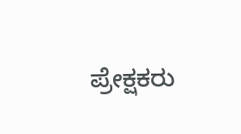ಪ್ರೇಕ್ಷಕರು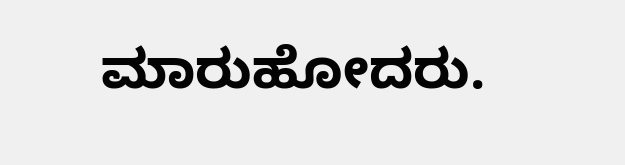ಮಾರುಹೋದರು.